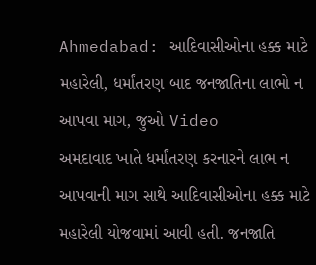Ahmedabad: આદિવાસીઓના હક્ક માટે મહારેલી, ધર્માંતરણ બાદ જનજાતિના લાભો ન આપવા માગ, જુઓ Video
અમદાવાદ ખાતે ધર્માંતરણ કરનારને લાભ ન આપવાની માગ સાથે આદિવાસીઓના હક્ક માટે મહારેલી યોજવામાં આવી હતી. જનજાતિ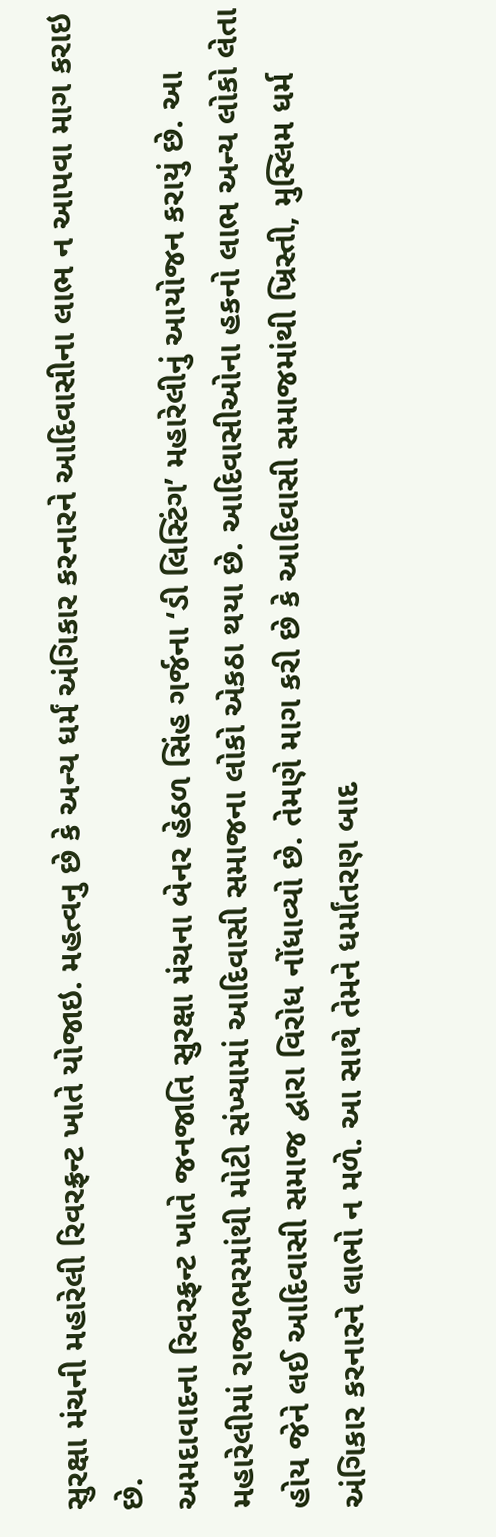સુરક્ષા મંચની મહારેલી રિવરફ્રન્ટ ખાતે યોજાઇ. મહત્વનુ છે કે અન્ય ધર્મં અંગિકાર કરનારને આદિવાસીના લાભ ન આપવા માગ કરાઇ છે.
અમદાવાદના રિવરફ્રન્ટ ખાતે જનજાતિ સુરક્ષા મંચના બેનર હેઠળ સિંહ ગર્જના ‘ડી લિસ્ટિંગ’ મહારેલીનું આયોજન કરાયું છે. આ મહારેલીમાં રાજ્યભરમાંથી મોટી સંખ્યામાં આદિવાસી સમાજના લોકો એકઠા થયા છે. આદિવાસીઓના હકનો લાભ અન્ય લોકો લેતા હોય જેને લઈ આદિવાસી સમાજ દ્વારા વિરોધ નોંધાવ્યો છે. તેમણે માગ કરી છે કે આદિવાસી સમાજમાંથી ખ્રિસ્તી, મુસ્લિમ ધર્મ અંગિકાર કરનારને લાભો ન મળે. આ સાથે તેમને ધર્માંતરણ બાદ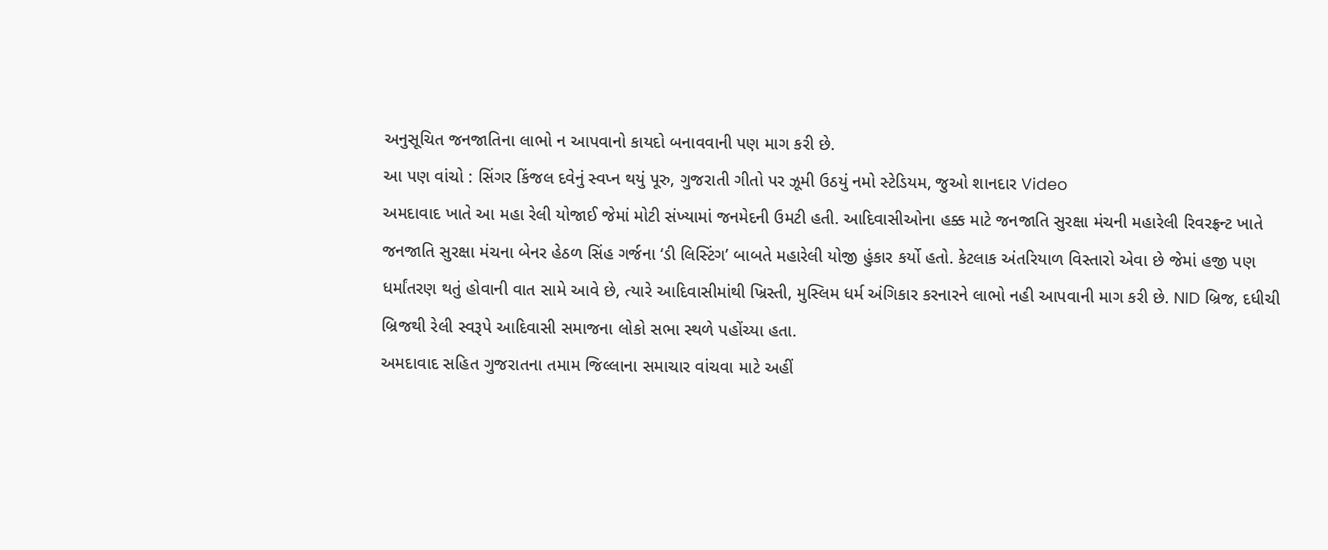અનુસૂચિત જનજાતિના લાભો ન આપવાનો કાયદો બનાવવાની પણ માગ કરી છે.
આ પણ વાંચો : સિંગર કિંજલ દવેનું સ્વપ્ન થયું પૂરુ, ગુજરાતી ગીતો પર ઝૂમી ઉઠયું નમો સ્ટેડિયમ, જુઓ શાનદાર Video
અમદાવાદ ખાતે આ મહા રેલી યોજાઈ જેમાં મોટી સંખ્યામાં જનમેદની ઉમટી હતી. આદિવાસીઓના હક્ક માટે જનજાતિ સુરક્ષા મંચની મહારેલી રિવરફ્રન્ટ ખાતે જનજાતિ સુરક્ષા મંચના બેનર હેઠળ સિંહ ગર્જના ‘ડી લિસ્ટિંગ’ બાબતે મહારેલી યોજી હુંકાર કર્યો હતો. કેટલાક અંતરિયાળ વિસ્તારો એવા છે જેમાં હજી પણ ધર્માંતરણ થતું હોવાની વાત સામે આવે છે, ત્યારે આદિવાસીમાંથી ખ્રિસ્તી, મુસ્લિમ ધર્મ અંગિકાર કરનારને લાભો નહી આપવાની માગ કરી છે. NID બ્રિજ, દધીચી બ્રિજથી રેલી સ્વરૂપે આદિવાસી સમાજના લોકો સભા સ્થળે પહોંચ્યા હતા.
અમદાવાદ સહિત ગુજરાતના તમામ જિલ્લાના સમાચાર વાંચવા માટે અહીં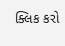ક્લિક કરો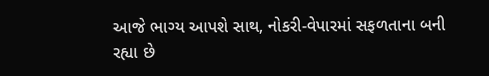આજે ભાગ્ય આપશે સાથ, નોકરી-વેપારમાં સફળતાના બની રહ્યા છે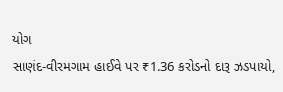યોગ
સાણંદ-વીરમગામ હાઈવે પર ₹1.36 કરોડનો દારૂ ઝડપાયો,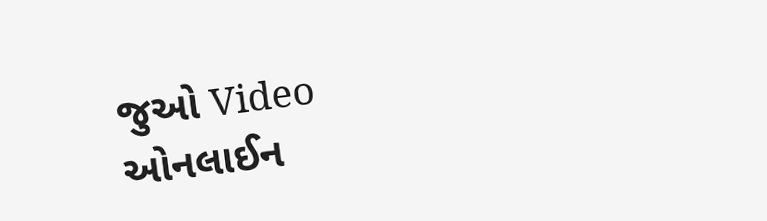જુઓ Video
ઓનલાઈન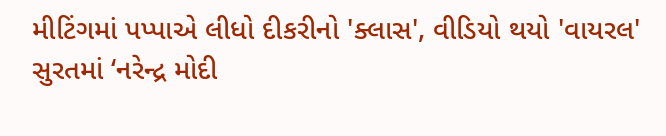મીટિંગમાં પપ્પાએ લીધો દીકરીનો 'ક્લાસ', વીડિયો થયો 'વાયરલ'
સુરતમાં ‘નરેન્દ્ર મોદી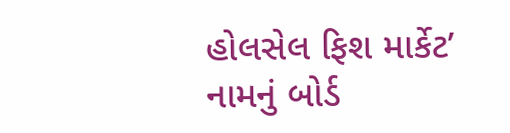હોલસેલ ફિશ માર્કેટ’ નામનું બોર્ડ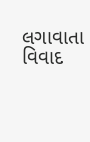લગાવાતા વિવાદ